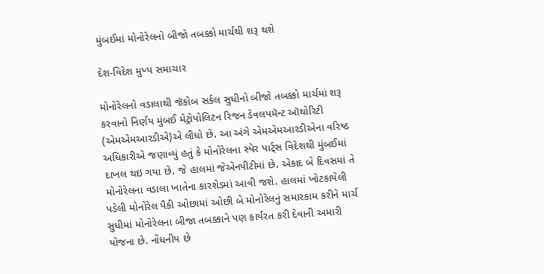મુંબઈમાં મોનોરેલનો બીજો તબક્કો માર્ચથી શરૂ થશે

દેશ-વિદેશ મુખ્ય સમાચાર

મોનોરેલનો વડાલાથી જૅકોબ સર્કલ સુધીનો બીજો તબક્કો માર્ચમાં શરૂ કરવાનો નિર્ણય મુંબઈ મેટ્રોપોલિટન રિજન ડેવલપમૅન્ટ ઑથોરિટી (એમએમઆરડીએ)એ લીધો છે. આ અંગે એમએમઆરડીએના વરિષ્ઠ અધિકારીએ જણાવ્યું હતું કે મોનોરેલના સ્પેર પાર્ટ્સ વિદેશથી મુંબઈમાં દાખલ થઇ ગયા છે. જે હાલમાં જેએનપીટીમાં છે. એકાદ બે દિવસમાં તે મોનોરેલના વડાલા ખાતેના કારશેડમાં આવી જશે. હાલમાં ખોટકાયેલી પડેલી મોનોરેલ પૈકી ઓછામાં ઓછી બે મોનોરેલનું સમારકામ કરીને માર્ચ સુધીમાં મોનોરેલના બીજા તબક્કાને પણ કાર્યરત કરી દેવાની અમારી યોજના છે. નોંધનીય છે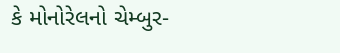કે મોનોરેલનો ચેમ્બુર-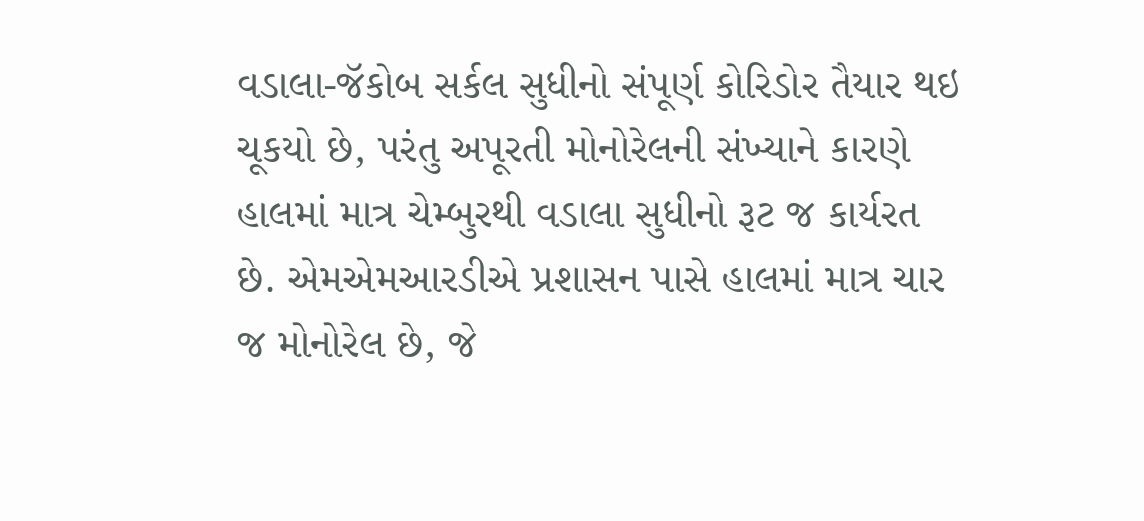વડાલા-જૅકોબ સર્કલ સુધીનો સંપૂર્ણ કોરિડોર તૈયાર થઇ ચૂકયો છે, પરંતુ અપૂરતી મોનોરેલની સંખ્યાને કારણે હાલમાં માત્ર ચેમ્બુરથી વડાલા સુધીનો રૂટ જ કાર્યરત છે. એમએમઆરડીએ પ્રશાસન પાસે હાલમાં માત્ર ચાર જ મોનોરેલ છે, જે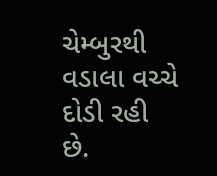ચેમ્બુરથી વડાલા વચ્ચે દોડી રહી છે.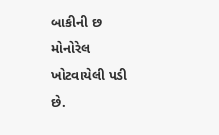બાકીની છ મોનોરેલ ખોટવાયેલી પડી છે.